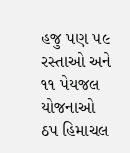હજુ પણ ૫૯ રસ્તાઓ અને ૧૧ પેયજલ યોજનાઓ ઠપ હિમાચલ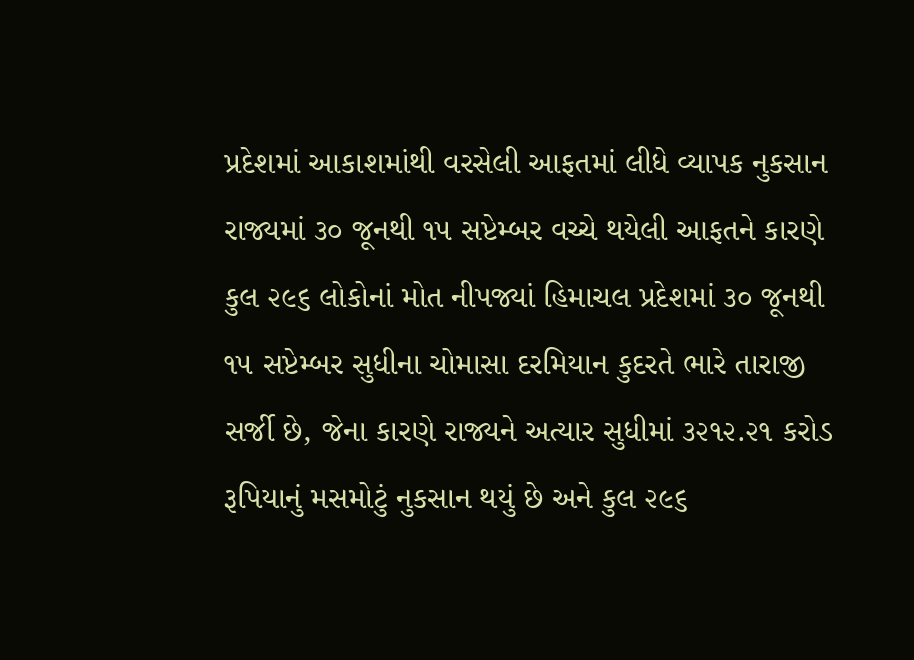પ્રદેશમાં આકાશમાંથી વરસેલી આફતમાં લીધે વ્યાપક નુકસાન રાજ્યમાં ૩૦ જૂનથી ૧૫ સપ્ટેમ્બર વચ્ચે થયેલી આફતને કારણે કુલ ૨૯૬ લોકોનાં મોત નીપજ્યાં હિમાચલ પ્રદેશમાં ૩૦ જૂનથી ૧૫ સપ્ટેમ્બર સુધીના ચોમાસા દરમિયાન કુદરતે ભારે તારાજી સર્જી છે, જેના કારણે રાજ્યને અત્યાર સુધીમાં ૩૨૧૨.૨૧ કરોડ રૂપિયાનું મસમોટું નુકસાન થયું છે અને કુલ ૨૯૬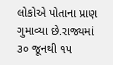લોકોએ પોતાના પ્રાણ ગુમાવ્યા છે.રાજ્યમાં ૩૦ જૂનથી ૧૫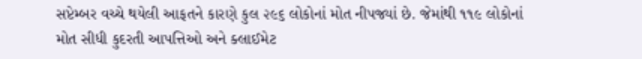સપ્ટેમ્બર વચ્ચે થયેલી આફતને કારણે કુલ ૨૯૬ લોકોનાં મોત નીપજ્યાં છે. જેમાંથી ૧૧૯ લોકોનાં મોત સીધી કુદરતી આપત્તિઓ અને ક્લાઈમેટ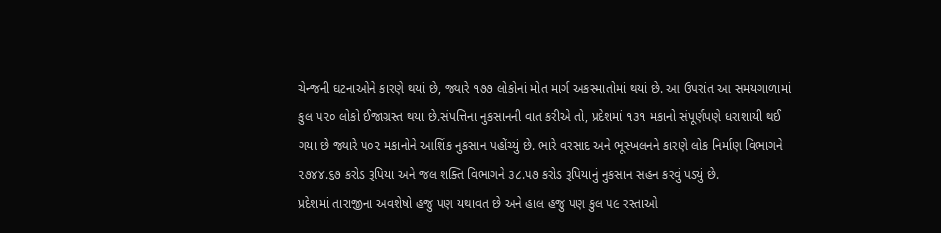ચેન્જની ઘટનાઓને કારણે થયાં છે, જ્યારે ૧૭૭ લોકોનાં મોત માર્ગ અકસ્માતોમાં થયાં છે. આ ઉપરાંત આ સમયગાળામાં કુલ ૫૨૦ લોકો ઈજાગ્રસ્ત થયા છે.સંપત્તિના નુકસાનની વાત કરીએ તો, પ્રદેશમાં ૧૩૧ મકાનો સંપૂર્ણપણે ધરાશાયી થઈ ગયા છે જ્યારે ૫૦૨ મકાનોને આશિંક નુકસાન પહોંચ્યું છે. ભારે વરસાદ અને ભૂસ્ખલનને કારણે લોક નિર્માણ વિભાગને ૨૭૪૪.૬૭ કરોડ રૂપિયા અને જલ શક્તિ વિભાગને ૩૮.૫૭ કરોડ રૂપિયાનું નુકસાન સહન કરવું પડ્યું છે.
પ્રદેશમાં તારાજીના અવશેષો હજુ પણ યથાવત છે અને હાલ હજુ પણ કુલ ૫૯ રસ્તાઓ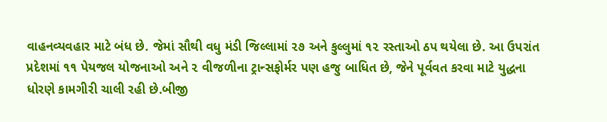વાહનવ્યવહાર માટે બંધ છે. જેમાં સૌથી વધુ મંડી જિલ્લામાં ૨૭ અને કુલ્લુમાં ૧૨ રસ્તાઓ ઠપ થયેલા છે. આ ઉપરાંત પ્રદેશમાં ૧૧ પેયજલ યોજનાઓ અને ૨ વીજળીના ટ્રાન્સફોર્મર પણ હજુ બાધિત છે, જેને પૂર્વવત કરવા માટે યુદ્ધના ધોરણે કામગીરી ચાલી રહી છે.બીજી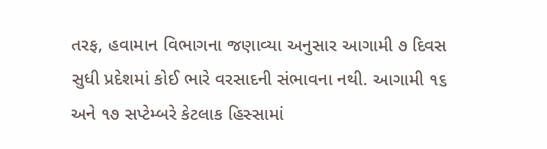તરફ, હવામાન વિભાગના જણાવ્યા અનુસાર આગામી ૭ દિવસ સુધી પ્રદેશમાં કોઈ ભારે વરસાદની સંભાવના નથી. આગામી ૧૬ અને ૧૭ સપ્ટેમ્બરે કેટલાક હિસ્સામાં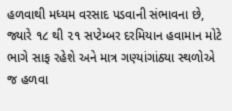હળવાથી મધ્યમ વરસાદ પડવાની સંભાવના છે, જ્યારે ૧૮ થી ૨૧ સપ્ટેમ્બર દરમિયાન હવામાન મોટે ભાગે સાફ રહેશે અને માત્ર ગણ્યાંગાંઠ્યા સ્થળોએ જ હળવા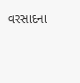વરસાદના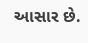આસાર છે.